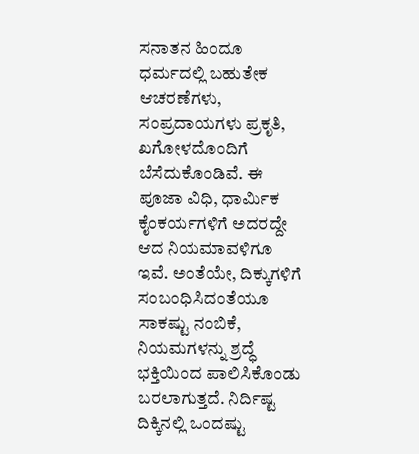ಸನಾತನ ಹಿಂದೂ ಧರ್ಮದಲ್ಲಿ ಬಹುತೇಕ ಆಚರಣೆಗಳು, ಸಂಪ್ರದಾಯಗಳು ಪ್ರಕೃತಿ, ಖಗೋಳದೊಂದಿಗೆ ಬೆಸೆದುಕೊಂಡಿವೆ. ಈ ಪೂಜಾ ವಿಧಿ, ಧಾರ್ಮಿಕ ಕೈಂಕರ್ಯಗಳಿಗೆ ಅದರದ್ದೇ ಆದ ನಿಯಮಾವಳಿಗೂ ಇವೆ. ಅಂತೆಯೇ, ದಿಕ್ಕುಗಳಿಗೆ ಸಂಬಂಧಿಸಿದಂತೆಯೂ ಸಾಕಷ್ಟು ನಂಬಿಕೆ, ನಿಯಮಗಳನ್ನು ಶ್ರದ್ಧೆ ಭಕ್ತಿಯಿಂದ ಪಾಲಿಸಿಕೊಂಡು ಬರಲಾಗುತ್ತದೆ. ನಿರ್ದಿಷ್ಟ ದಿಕ್ಕಿನಲ್ಲಿ ಒಂದಷ್ಟು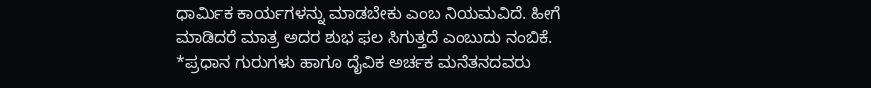ಧಾರ್ಮಿಕ ಕಾರ್ಯಗಳನ್ನು ಮಾಡಬೇಕು ಎಂಬ ನಿಯಮವಿದೆ. ಹೀಗೆ ಮಾಡಿದರೆ ಮಾತ್ರ ಅದರ ಶುಭ ಫಲ ಸಿಗುತ್ತದೆ ಎಂಬುದು ನಂಬಿಕೆ.
*ಪ್ರಧಾನ ಗುರುಗಳು ಹಾಗೂ ದೈವಿಕ ಅರ್ಚಕ ಮನೆತನದವರು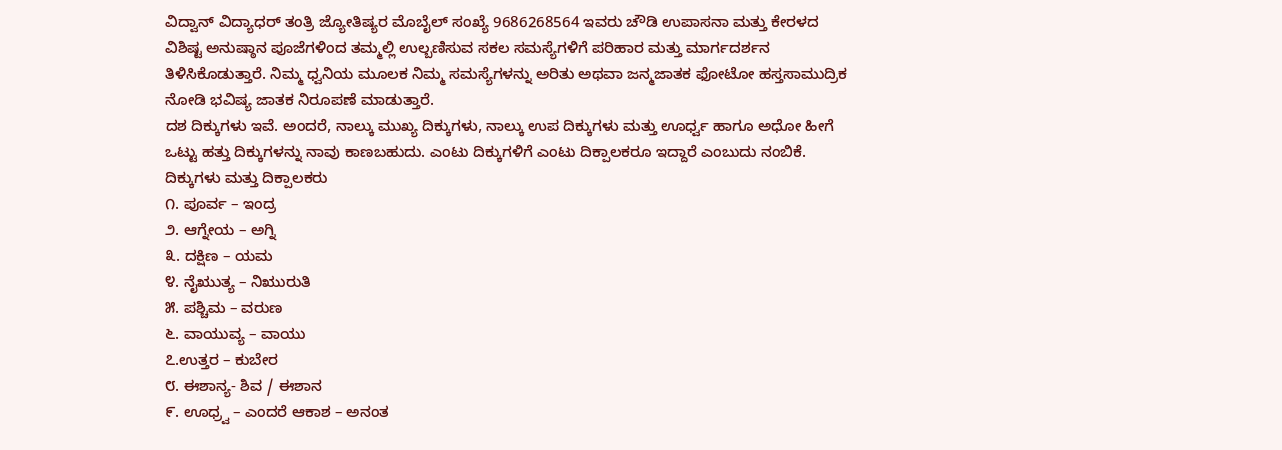ವಿದ್ವಾನ್ ವಿದ್ಯಾಧರ್ ತಂತ್ರಿ ಜ್ಯೋತಿಷ್ಯರ ಮೊಬೈಲ್ ಸಂಖ್ಯೆ 9686268564 ಇವರು ಚೌಡಿ ಉಪಾಸನಾ ಮತ್ತು ಕೇರಳದ ವಿಶಿಷ್ಟ ಅನುಷ್ಠಾನ ಪೂಜೆಗಳಿಂದ ತಮ್ಮಲ್ಲಿ ಉಲ್ಬಣಿಸುವ ಸಕಲ ಸಮಸ್ಯೆಗಳಿಗೆ ಪರಿಹಾರ ಮತ್ತು ಮಾರ್ಗದರ್ಶನ ತಿಳಿಸಿಕೊಡುತ್ತಾರೆ. ನಿಮ್ಮ ಧ್ವನಿಯ ಮೂಲಕ ನಿಮ್ಮ ಸಮಸ್ಯೆಗಳನ್ನು ಅರಿತು ಅಥವಾ ಜನ್ಮಜಾತಕ ಫೋಟೋ ಹಸ್ತಸಾಮುದ್ರಿಕ ನೋಡಿ ಭವಿಷ್ಯ ಜಾತಕ ನಿರೂಪಣೆ ಮಾಡುತ್ತಾರೆ.
ದಶ ದಿಕ್ಕುಗಳು ಇವೆ. ಅಂದರೆ, ನಾಲ್ಕು ಮುಖ್ಯ ದಿಕ್ಕುಗಳು, ನಾಲ್ಕು ಉಪ ದಿಕ್ಕುಗಳು ಮತ್ತು ಊರ್ಧ್ವ ಹಾಗೂ ಅಧೋ ಹೀಗೆ ಒಟ್ಟು ಹತ್ತು ದಿಕ್ಕುಗಳನ್ನು ನಾವು ಕಾಣಬಹುದು. ಎಂಟು ದಿಕ್ಕುಗಳಿಗೆ ಎಂಟು ದಿಕ್ಪಾಲಕರೂ ಇದ್ದಾರೆ ಎಂಬುದು ನಂಬಿಕೆ.
ದಿಕ್ಕುಗಳು ಮತ್ತು ದಿಕ್ಪಾಲಕರು
೧. ಪೂರ್ವ – ಇಂದ್ರ
೨. ಆಗ್ನೇಯ – ಅಗ್ನಿ
೩. ದಕ್ಷಿಣ – ಯಮ
೪. ನೈಋುತ್ಯ – ನಿಋುರುತಿ
೫. ಪಶ್ಚಿಮ – ವರುಣ
೬. ವಾಯುವ್ಯ – ವಾಯು
೭.ಉತ್ತರ – ಕುಬೇರ
೮. ಈಶಾನ್ಯ- ಶಿವ / ಈಶಾನ
೯. ಊಧ್ರ್ವ – ಎಂದರೆ ಆಕಾಶ – ಅನಂತ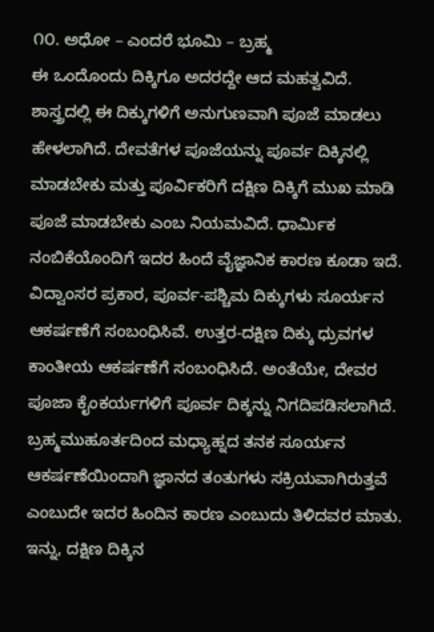೧೦. ಅಧೋ – ಎಂದರೆ ಭೂಮಿ – ಬ್ರಹ್ಮ
ಈ ಒಂದೊಂದು ದಿಕ್ಕಿಗೂ ಅದರದ್ದೇ ಆದ ಮಹತ್ವವಿದೆ. ಶಾಸ್ತ್ರದಲ್ಲಿ ಈ ದಿಕ್ಕುಗಳಿಗೆ ಅನುಗುಣವಾಗಿ ಪೂಜೆ ಮಾಡಲು ಹೇಳಲಾಗಿದೆ. ದೇವತೆಗಳ ಪೂಜೆಯನ್ನು ಪೂರ್ವ ದಿಕ್ಕಿನಲ್ಲಿ ಮಾಡಬೇಕು ಮತ್ತು ಪೂರ್ವಿಕರಿಗೆ ದಕ್ಷಿಣ ದಿಕ್ಕಿಗೆ ಮುಖ ಮಾಡಿ ಪೂಜೆ ಮಾಡಬೇಕು ಎಂಬ ನಿಯಮವಿದೆ. ಧಾರ್ಮಿಕ ನಂಬಿಕೆಯೊಂದಿಗೆ ಇದರ ಹಿಂದೆ ವೈಜ್ಞಾನಿಕ ಕಾರಣ ಕೂಡಾ ಇದೆ. ವಿದ್ವಾಂಸರ ಪ್ರಕಾರ, ಪೂರ್ವ-ಪಶ್ಚಿಮ ದಿಕ್ಕುಗಳು ಸೂರ್ಯನ ಆಕರ್ಷಣೆಗೆ ಸಂಬಂಧಿಸಿವೆ. ಉತ್ತರ-ದಕ್ಷಿಣ ದಿಕ್ಕು ಧ್ರುವಗಳ ಕಾಂತೀಯ ಆಕರ್ಷಣೆಗೆ ಸಂಬಂಧಿಸಿದೆ. ಅಂತೆಯೇ, ದೇವರ ಪೂಜಾ ಕೈಂಕರ್ಯಗಳಿಗೆ ಪೂರ್ವ ದಿಕ್ಕನ್ನು ನಿಗದಿಪಡಿಸಲಾಗಿದೆ. ಬ್ರಹ್ಮಮುಹೂರ್ತದಿಂದ ಮಧ್ಯಾಹ್ನದ ತನಕ ಸೂರ್ಯನ ಆಕರ್ಷಣೆಯಿಂದಾಗಿ ಜ್ಞಾನದ ತಂತುಗಳು ಸಕ್ರಿಯವಾಗಿರುತ್ತವೆ ಎಂಬುದೇ ಇದರ ಹಿಂದಿನ ಕಾರಣ ಎಂಬುದು ತಿಳಿದವರ ಮಾತು.
ಇನ್ನು, ದಕ್ಷಿಣ ದಿಕ್ಕಿನ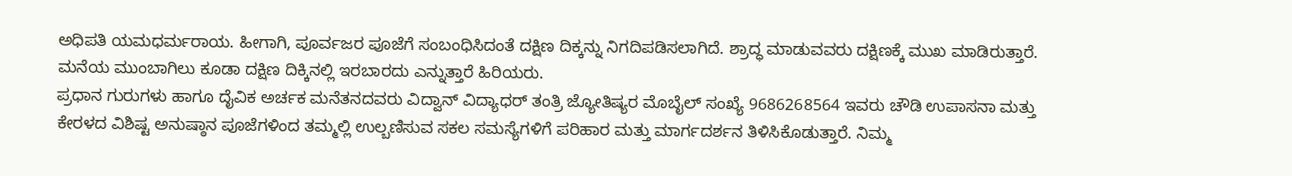ಅಧಿಪತಿ ಯಮಧರ್ಮರಾಯ. ಹೀಗಾಗಿ, ಪೂರ್ವಜರ ಪೂಜೆಗೆ ಸಂಬಂಧಿಸಿದಂತೆ ದಕ್ಷಿಣ ದಿಕ್ಕನ್ನು ನಿಗದಿಪಡಿಸಲಾಗಿದೆ. ಶ್ರಾದ್ಧ ಮಾಡುವವರು ದಕ್ಷಿಣಕ್ಕೆ ಮುಖ ಮಾಡಿರುತ್ತಾರೆ. ಮನೆಯ ಮುಂಬಾಗಿಲು ಕೂಡಾ ದಕ್ಷಿಣ ದಿಕ್ಕಿನಲ್ಲಿ ಇರಬಾರದು ಎನ್ನುತ್ತಾರೆ ಹಿರಿಯರು.
ಪ್ರಧಾನ ಗುರುಗಳು ಹಾಗೂ ದೈವಿಕ ಅರ್ಚಕ ಮನೆತನದವರು ವಿದ್ವಾನ್ ವಿದ್ಯಾಧರ್ ತಂತ್ರಿ ಜ್ಯೋತಿಷ್ಯರ ಮೊಬೈಲ್ ಸಂಖ್ಯೆ 9686268564 ಇವರು ಚೌಡಿ ಉಪಾಸನಾ ಮತ್ತು ಕೇರಳದ ವಿಶಿಷ್ಟ ಅನುಷ್ಠಾನ ಪೂಜೆಗಳಿಂದ ತಮ್ಮಲ್ಲಿ ಉಲ್ಬಣಿಸುವ ಸಕಲ ಸಮಸ್ಯೆಗಳಿಗೆ ಪರಿಹಾರ ಮತ್ತು ಮಾರ್ಗದರ್ಶನ ತಿಳಿಸಿಕೊಡುತ್ತಾರೆ. ನಿಮ್ಮ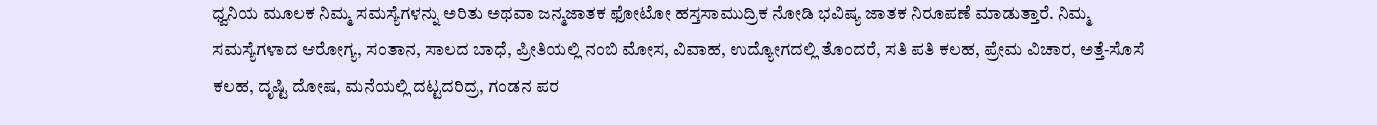ಧ್ವನಿಯ ಮೂಲಕ ನಿಮ್ಮ ಸಮಸ್ಯೆಗಳನ್ನು ಅರಿತು ಅಥವಾ ಜನ್ಮಜಾತಕ ಫೋಟೋ ಹಸ್ತಸಾಮುದ್ರಿಕ ನೋಡಿ ಭವಿಷ್ಯ ಜಾತಕ ನಿರೂಪಣೆ ಮಾಡುತ್ತಾರೆ. ನಿಮ್ಮ ಸಮಸ್ಯೆಗಳಾದ ಆರೋಗ್ಯ, ಸಂತಾನ, ಸಾಲದ ಬಾಧೆ, ಪ್ರೀತಿಯಲ್ಲಿ ನಂಬಿ ಮೋಸ, ವಿವಾಹ, ಉದ್ಯೋಗದಲ್ಲಿ ತೊಂದರೆ, ಸತಿ ಪತಿ ಕಲಹ, ಪ್ರೇಮ ವಿಚಾರ, ಅತ್ತೆ-ಸೊಸೆ ಕಲಹ, ದೃಷ್ಟಿ ದೋಷ, ಮನೆಯಲ್ಲಿ ದಟ್ಟದರಿದ್ರ, ಗಂಡನ ಪರ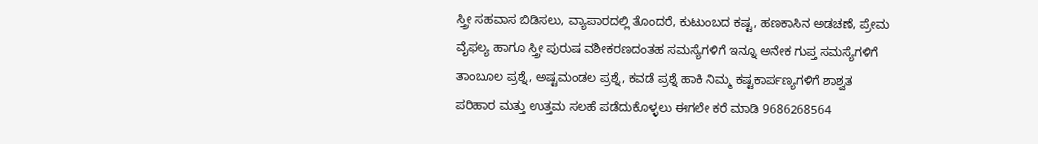ಸ್ತ್ರೀ ಸಹವಾಸ ಬಿಡಿಸಲು, ವ್ಯಾಪಾರದಲ್ಲಿ ತೊಂದರೆ, ಕುಟುಂಬದ ಕಷ್ಟ, ಹಣಕಾಸಿನ ಅಡಚಣೆ, ಪ್ರೇಮ ವೈಫಲ್ಯ ಹಾಗೂ ಸ್ತ್ರೀ ಪುರುಷ ವಶೀಕರಣದಂತಹ ಸಮಸ್ಯೆಗಳಿಗೆ ಇನ್ನೂ ಅನೇಕ ಗುಪ್ತ ಸಮಸ್ಯೆಗಳಿಗೆ ತಾಂಬೂಲ ಪ್ರಶ್ನೆ, ಅಷ್ಟಮಂಡಲ ಪ್ರಶ್ನೆ, ಕವಡೆ ಪ್ರಶ್ನೆ ಹಾಕಿ ನಿಮ್ಮ ಕಷ್ಟಕಾರ್ಪಣ್ಯಗಳಿಗೆ ಶಾಶ್ವತ ಪರಿಹಾರ ಮತ್ತು ಉತ್ತಮ ಸಲಹೆ ಪಡೆದುಕೊಳ್ಳಲು ಈಗಲೇ ಕರೆ ಮಾಡಿ 9686268564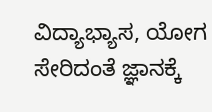ವಿದ್ಯಾಭ್ಯಾಸ, ಯೋಗ ಸೇರಿದಂತೆ ಜ್ಞಾನಕ್ಕೆ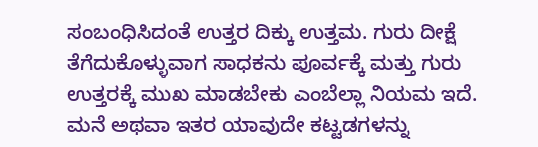ಸಂಬಂಧಿಸಿದಂತೆ ಉತ್ತರ ದಿಕ್ಕು ಉತ್ತಮ. ಗುರು ದೀಕ್ಷೆ ತೆಗೆದುಕೊಳ್ಳುವಾಗ ಸಾಧಕನು ಪೂರ್ವಕ್ಕೆ ಮತ್ತು ಗುರು ಉತ್ತರಕ್ಕೆ ಮುಖ ಮಾಡಬೇಕು ಎಂಬೆಲ್ಲಾ ನಿಯಮ ಇದೆ. ಮನೆ ಅಥವಾ ಇತರ ಯಾವುದೇ ಕಟ್ಟಡಗಳನ್ನು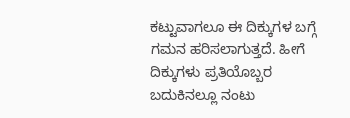ಕಟ್ಟುವಾಗಲೂ ಈ ದಿಕ್ಕುಗಳ ಬಗ್ಗೆ ಗಮನ ಹರಿಸಲಾಗುತ್ತದೆ. ಹೀಗೆ ದಿಕ್ಕುಗಳು ಪ್ರತಿಯೊಬ್ಬರ ಬದುಕಿನಲ್ಲೂ ನಂಟು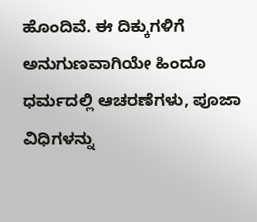ಹೊಂದಿವೆ. ಈ ದಿಕ್ಕುಗಳಿಗೆ ಅನುಗುಣವಾಗಿಯೇ ಹಿಂದೂ ಧರ್ಮದಲ್ಲಿ ಆಚರಣೆಗಳು, ಪೂಜಾ ವಿಧಿಗಳನ್ನು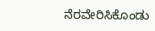ನೆರವೇರಿಸಿಕೊಂಡು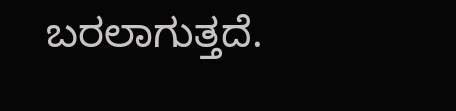ಬರಲಾಗುತ್ತದೆ.